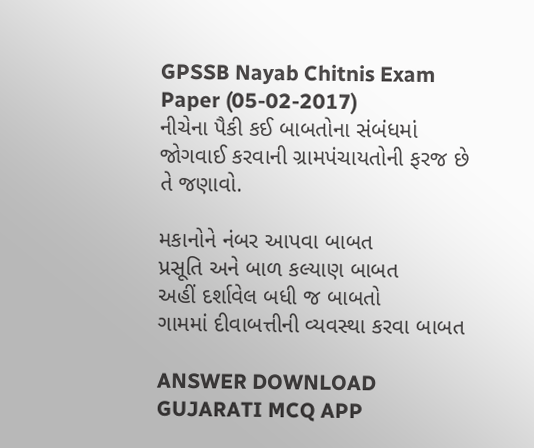GPSSB Nayab Chitnis Exam Paper (05-02-2017)
નીચેના પૈકી કઈ બાબતોના સંબંધમાં જોગવાઈ કરવાની ગ્રામપંચાયતોની ફરજ છે તે જણાવો.

મકાનોને નંબર આપવા બાબત
પ્રસૂતિ અને બાળ કલ્યાણ બાબત
અહીં દર્શાવેલ બધી જ બાબતો
ગામમાં દીવાબત્તીની વ્યવસ્થા કરવા બાબત

ANSWER DOWNLOAD GUJARATI MCQ APP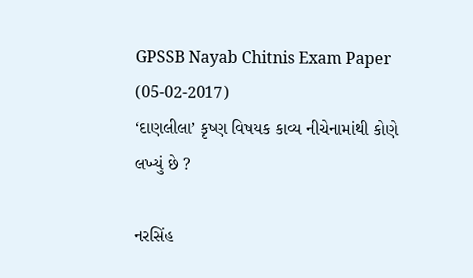GPSSB Nayab Chitnis Exam Paper (05-02-2017)
‘દાણલીલા’ કૃષ્ણ વિષયક કાવ્ય નીચેનામાંથી કોણે લખ્યું છે ?

નરસિંહ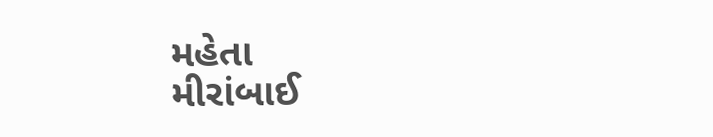મહેતા
મીરાંબાઈ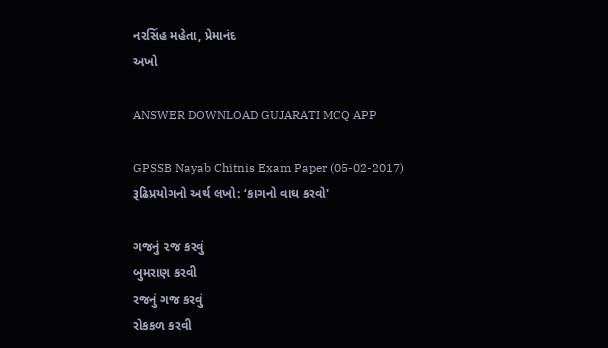નરસિંહ મહેતા, પ્રેમાનંદ
અખો

ANSWER DOWNLOAD GUJARATI MCQ APP

GPSSB Nayab Chitnis Exam Paper (05-02-2017)
રૂઢિપ્રયોગનો અર્થ લખો: ‘કાગનો વાઘ કરવો'

ગજનું ૨જ કરવું
બુમરાણ કરવી
રજનું ગજ કરવું
રોકકળ કરવી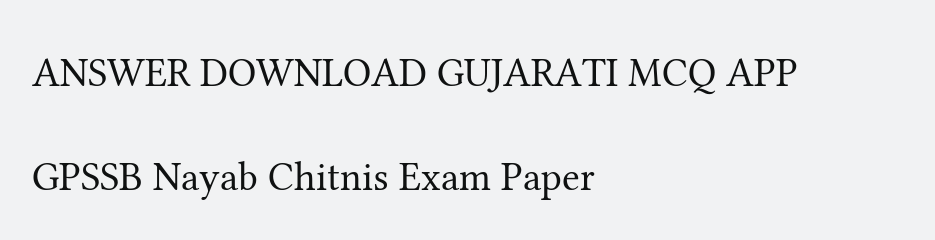ANSWER DOWNLOAD GUJARATI MCQ APP

GPSSB Nayab Chitnis Exam Paper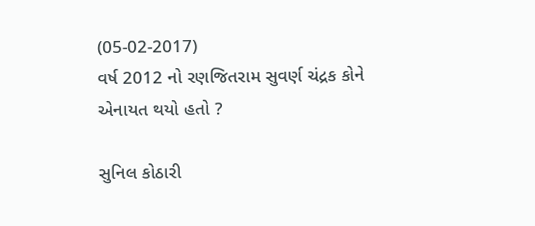(05-02-2017)
વર્ષ 2012 નો રણજિતરામ સુવર્ણ ચંદ્રક કોને એનાયત થયો હતો ?

સુનિલ કોઠારી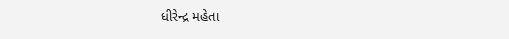ધીરેન્દ્ર મહેતા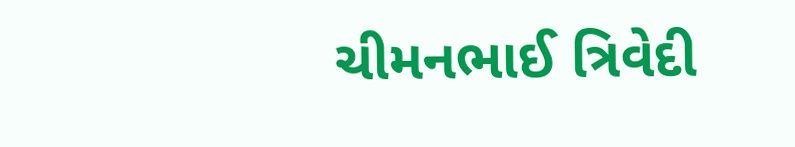ચીમનભાઈ ત્રિવેદી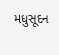મધુસૂદન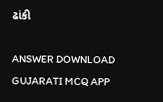ઢાંકી

ANSWER DOWNLOAD GUJARATI MCQ APP